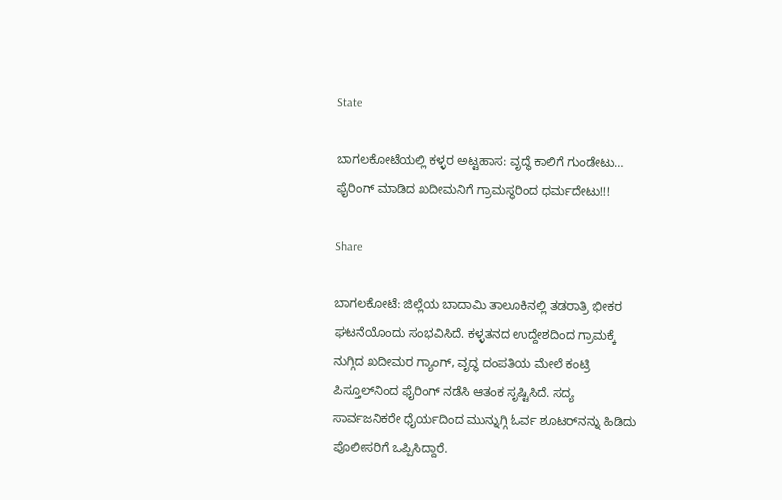State

ಬಾಗಲಕೋಟೆಯಲ್ಲಿ ಕಳ್ಳರ ಅಟ್ಟಹಾಸ: ವೃದ್ಧೆ ಕಾಲಿಗೆ ಗುಂಡೇಟು… ಫೈರಿಂಗ್ ಮಾಡಿದ ಖದೀಮನಿಗೆ ಗ್ರಾಮಸ್ಥರಿಂದ ಧರ್ಮದೇಟು!!!

Share

ಬಾಗಲಕೋಟೆ: ಜಿಲ್ಲೆಯ ಬಾದಾಮಿ ತಾಲೂಕಿನಲ್ಲಿ ತಡರಾತ್ರಿ ಭೀಕರ ಘಟನೆಯೊಂದು ಸಂಭವಿಸಿದೆ. ಕಳ್ಳತನದ ಉದ್ದೇಶದಿಂದ ಗ್ರಾಮಕ್ಕೆ ನುಗ್ಗಿದ ಖದೀಮರ ಗ್ಯಾಂಗ್, ವೃದ್ಧ ದಂಪತಿಯ ಮೇಲೆ ಕಂಟ್ರಿ ಪಿಸ್ತೂಲ್‌ನಿಂದ ಫೈರಿಂಗ್ ನಡೆಸಿ ಆತಂಕ ಸೃಷ್ಟಿಸಿದೆ. ಸದ್ಯ ಸಾರ್ವಜನಿಕರೇ ಧೈರ್ಯದಿಂದ ಮುನ್ನುಗ್ಗಿ ಓರ್ವ ಶೂಟರ್‌ನನ್ನು ಹಿಡಿದು ಪೊಲೀಸರಿಗೆ ಒಪ್ಪಿಸಿದ್ದಾರೆ.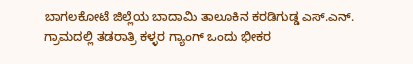ಬಾಗಲಕೋಟೆ ಜಿಲ್ಲೆಯ ಬಾದಾಮಿ ತಾಲೂಕಿನ ಕರಡಿಗುಡ್ಡ ಎಸ್.ಎನ್. ಗ್ರಾಮದಲ್ಲಿ ತಡರಾತ್ರಿ ಕಳ್ಳರ ಗ್ಯಾಂಗ್ ಒಂದು ಭೀಕರ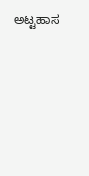ಅಟ್ಟಹಾಸ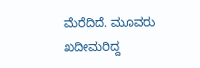ಮೆರೆದಿದೆ. ಮೂವರು ಖದೀಮರಿದ್ದ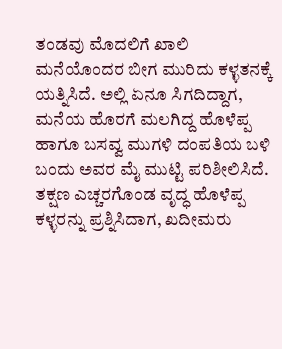ತಂಡವು ಮೊದಲಿಗೆ ಖಾಲಿ ಮನೆಯೊಂದರ ಬೀಗ ಮುರಿದು ಕಳ್ಳತನಕ್ಕೆ ಯತ್ನಿಸಿದೆ. ಅಲ್ಲಿ ಏನೂ ಸಿಗದಿದ್ದಾಗ, ಮನೆಯ ಹೊರಗೆ ಮಲಗಿದ್ದ ಹೊಳೆಪ್ಪ ಹಾಗೂ ಬಸವ್ವ ಮುಗಳಿ ದಂಪತಿಯ ಬಳಿ ಬಂದು ಅವರ ಮೈ ಮುಟ್ಟಿ ಪರಿಶೀಲಿಸಿದೆ. ತಕ್ಷಣ ಎಚ್ಚರಗೊಂಡ ವೃದ್ಧ ಹೊಳೆಪ್ಪ ಕಳ್ಳರನ್ನು ಪ್ರಶ್ನಿಸಿದಾಗ, ಖದೀಮರು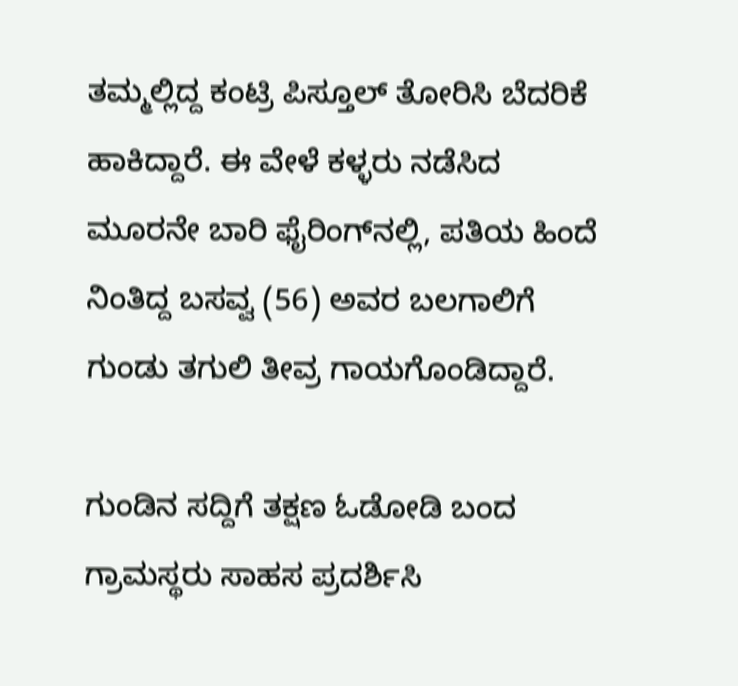ತಮ್ಮಲ್ಲಿದ್ದ ಕಂಟ್ರಿ ಪಿಸ್ತೂಲ್ ತೋರಿಸಿ ಬೆದರಿಕೆ ಹಾಕಿದ್ದಾರೆ. ಈ ವೇಳೆ ಕಳ್ಳರು ನಡೆಸಿದ ಮೂರನೇ ಬಾರಿ ಫೈರಿಂಗ್‌ನಲ್ಲಿ, ಪತಿಯ ಹಿಂದೆ ನಿಂತಿದ್ದ ಬಸವ್ವ (56) ಅವರ ಬಲಗಾಲಿಗೆ ಗುಂಡು ತಗುಲಿ ತೀವ್ರ ಗಾಯಗೊಂಡಿದ್ದಾರೆ.

ಗುಂಡಿನ ಸದ್ದಿಗೆ ತಕ್ಷಣ ಓಡೋಡಿ ಬಂದ ಗ್ರಾಮಸ್ಥರು ಸಾಹಸ ಪ್ರದರ್ಶಿಸಿ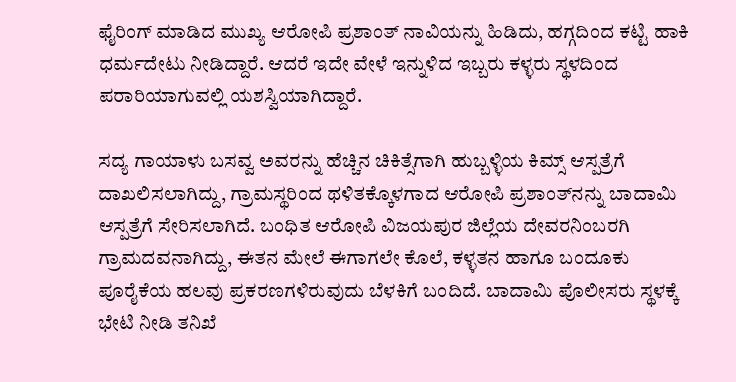ಫೈರಿಂಗ್ ಮಾಡಿದ ಮುಖ್ಯ ಆರೋಪಿ ಪ್ರಶಾಂತ್ ನಾವಿಯನ್ನು ಹಿಡಿದು, ಹಗ್ಗದಿಂದ ಕಟ್ಟಿ ಹಾಕಿ ಧರ್ಮದೇಟು ನೀಡಿದ್ದಾರೆ. ಆದರೆ ಇದೇ ವೇಳೆ ಇನ್ನುಳಿದ ಇಬ್ಬರು ಕಳ್ಳರು ಸ್ಥಳದಿಂದ ಪರಾರಿಯಾಗುವಲ್ಲಿ ಯಶಸ್ವಿಯಾಗಿದ್ದಾರೆ.

ಸದ್ಯ ಗಾಯಾಳು ಬಸವ್ವ ಅವರನ್ನು ಹೆಚ್ಚಿನ ಚಿಕಿತ್ಸೆಗಾಗಿ ಹುಬ್ಬಳ್ಳಿಯ ಕಿಮ್ಸ್ ಆಸ್ಪತ್ರೆಗೆ ದಾಖಲಿಸಲಾಗಿದ್ದು, ಗ್ರಾಮಸ್ಥರಿಂದ ಥಳಿತಕ್ಕೊಳಗಾದ ಆರೋಪಿ ಪ್ರಶಾಂತ್‌ನನ್ನು ಬಾದಾಮಿ ಆಸ್ಪತ್ರೆಗೆ ಸೇರಿಸಲಾಗಿದೆ. ಬಂಧಿತ ಆರೋಪಿ ವಿಜಯಪುರ ಜಿಲ್ಲೆಯ ದೇವರನಿಂಬರಗಿ ಗ್ರಾಮದವನಾಗಿದ್ದು, ಈತನ ಮೇಲೆ ಈಗಾಗಲೇ ಕೊಲೆ, ಕಳ್ಳತನ ಹಾಗೂ ಬಂದೂಕು ಪೂರೈಕೆಯ ಹಲವು ಪ್ರಕರಣಗಳಿರುವುದು ಬೆಳಕಿಗೆ ಬಂದಿದೆ. ಬಾದಾಮಿ ಪೊಲೀಸರು ಸ್ಥಳಕ್ಕೆ ಭೇಟಿ ನೀಡಿ ತನಿಖೆ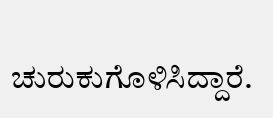ಚುರುಕುಗೊಳಿಸಿದ್ದಾರೆ.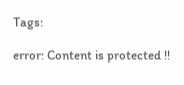Tags:

error: Content is protected !!